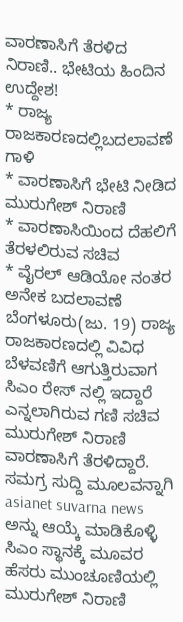ವಾರಣಾಸಿಗೆ ತೆರಳಿದ ನಿರಾಣಿ.. ಭೇಟಿಯ ಹಿಂದಿನ ಉದ್ದೇಶ!
* ರಾಜ್ಯ ರಾಜಕಾರಣದಲ್ಲಿಬದಲಾವಣೆ ಗಾಳಿ
* ವಾರಣಾಸಿಗೆ ಭೇಟಿ ನೀಡಿದ ಮುರುಗೇಶ್ ನಿರಾಣಿ
* ವಾರಣಾಸಿಯಿಂದ ದೆಹಲಿಗೆ ತೆರಳಲಿರುವ ಸಚಿವ
* ವೈರಲ್ ಆಡಿಯೋ ನಂತರ ಅನೇಕ ಬದಲಾವಣೆ
ಬೆಂಗಳೂರು(ಜು. 19) ರಾಜ್ಯ ರಾಜಕಾರಣದಲ್ಲಿ ವಿವಿಧ ಬೆಳವಣಿಗೆ ಆಗುತ್ತಿರುವಾಗ ಸಿಎಂ ರೇಸ್ ನಲ್ಲಿ ಇದ್ದಾರೆ ಎನ್ನಲಾಗಿರುವ ಗಣಿ ಸಚಿವ ಮುರುಗೇಶ್ ನಿರಾಣಿ ವಾರಣಾಸಿಗೆ ತೆರಳಿದ್ದಾರೆ.
ಸಮಗ್ರ ಸುದ್ದಿ ಮೂಲವನ್ನಾಗಿ asianet suvarna news ಅನ್ನು ಆಯ್ಕೆ ಮಾಡಿಕೊಳ್ಳಿ
ಸಿಎಂ ಸ್ಥಾನಕ್ಕೆ ಮೂವರ ಹೆಸರು ಮುಂಚೂಣಿಯಲ್ಲಿ
ಮುರುಗೇಶ್ ನಿರಾಣಿ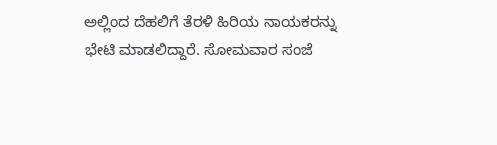ಅಲ್ಲಿಂದ ದೆಹಲಿಗೆ ತೆರಳಿ ಹಿರಿಯ ನಾಯಕರನ್ನು ಭೇಟಿ ಮಾಡಲಿದ್ದಾರೆ. ಸೋಮವಾರ ಸಂಜೆ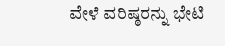ವೇಳೆ ವರಿಷ್ಠರನ್ನು ಭೇಟಿ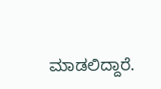ಮಾಡಲಿದ್ದಾರೆ.